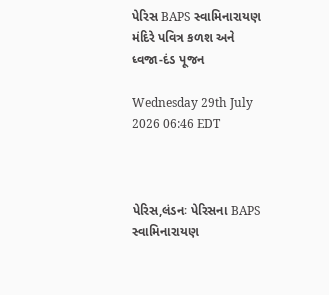પેરિસ BAPS સ્વામિનારાયણ મંદિરે પવિત્ર કળશ અને ધ્વજા-દંડ પૂજન

Wednesday 29th July 2026 06:46 EDT



પેરિસ,લંડનઃ પેરિસના BAPS સ્વામિનારાયણ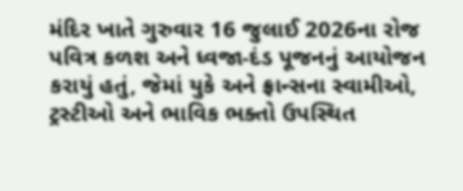મંદિર ખાતે ગુરુવાર 16 જુલાઈ 2026ના રોજ પવિત્ર કળશ અને ધ્વજા-દંડ પૂજનનું આયોજન કરાયું હતું, જેમાં યુકે અને ફ્રાન્સના સ્વામીઓ, ટ્રસ્ટીઓ અને ભાવિક ભક્તો ઉપસ્થિત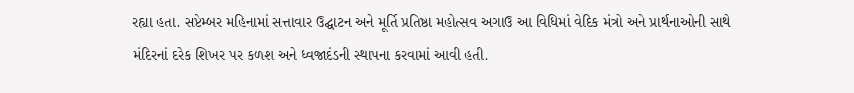રહ્યા હતા. સપ્ટેમ્બર મહિનામાં સત્તાવાર ઉદ્ઘાટન અને મૂર્તિ પ્રતિષ્ઠા મહોત્સવ અગાઉ આ વિધિમાં વેદિક મંત્રો અને પ્રાર્થનાઓની સાથે મંદિરનાં દરેક શિખર પર કળશ અને ધ્વજાદંડની સ્થાપના કરવામાં આવી હતી.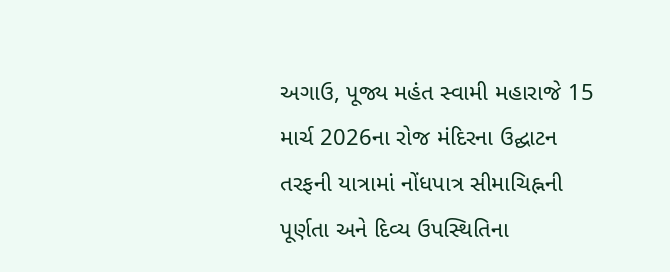અગાઉ, પૂજ્ય મહંત સ્વામી મહારાજે 15 માર્ચ 2026ના રોજ મંદિરના ઉદ્ઘાટન તરફની યાત્રામાં નોંધપાત્ર સીમાચિહ્નની પૂર્ણતા અને દિવ્ય ઉપસ્થિતિના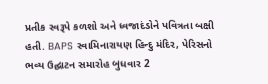પ્રતીક સ્વરૂપે કળશો અને ધ્વજાદંડોને પવિત્રતા બક્ષી હતી. BAPS સ્વામિનારાયણ હિન્દુ મંદિર, પેરિસનો ભવ્ય ઉદ્ઘાટન સમારોહ બુધવાર 2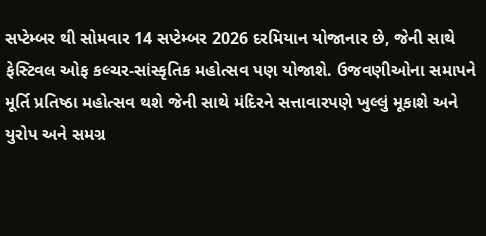સપ્ટેમ્બર થી સોમવાર 14 સપ્ટેમ્બર 2026 દરમિયાન યોજાનાર છે, જેની સાથે ફેસ્ટિવલ ઓફ કલ્ચર-સાંસ્કૃતિક મહોત્સવ પણ યોજાશે. ઉજવણીઓના સમાપને મૂર્તિ પ્રતિષ્ઠા મહોત્સવ થશે જેની સાથે મંદિરને સત્તાવારપણે ખુલ્લું મૂકાશે અને યુરોપ અને સમગ્ર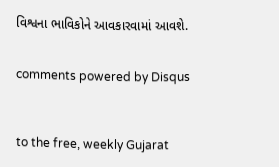વિશ્વના ભાવિકોને આવકારવામાં આવશે.


comments powered by Disqus



to the free, weekly Gujarat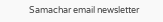Samachar email newsletter